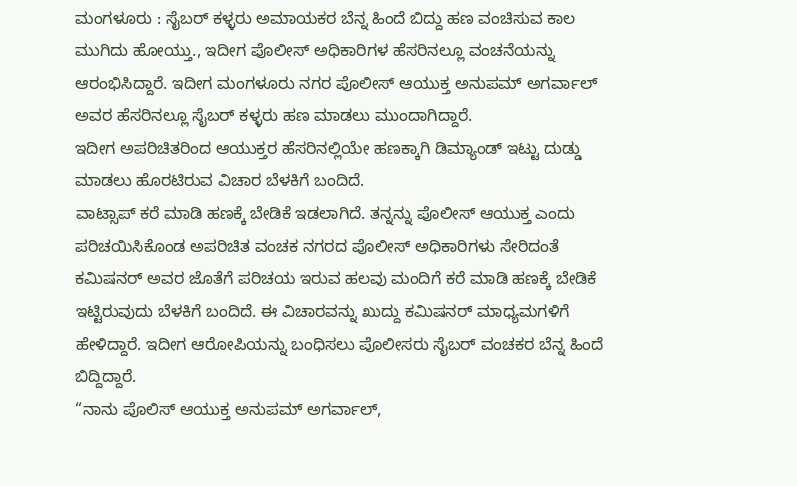ಮಂಗಳೂರು : ಸೈಬರ್ ಕಳ್ಳರು ಅಮಾಯಕರ ಬೆನ್ನ ಹಿಂದೆ ಬಿದ್ದು ಹಣ ವಂಚಿಸುವ ಕಾಲ ಮುಗಿದು ಹೋಯ್ತು., ಇದೀಗ ಪೊಲೀಸ್ ಅಧಿಕಾರಿಗಳ ಹೆಸರಿನಲ್ಲೂ ವಂಚನೆಯನ್ನು ಆರಂಭಿಸಿದ್ದಾರೆ. ಇದೀಗ ಮಂಗಳೂರು ನಗರ ಪೊಲೀಸ್ ಆಯುಕ್ತ ಅನುಪಮ್ ಅಗರ್ವಾಲ್ ಅವರ ಹೆಸರಿನಲ್ಲೂ ಸೈಬರ್ ಕಳ್ಳರು ಹಣ ಮಾಡಲು ಮುಂದಾಗಿದ್ದಾರೆ.
ಇದೀಗ ಅಪರಿಚಿತರಿಂದ ಆಯುಕ್ತರ ಹೆಸರಿನಲ್ಲಿಯೇ ಹಣಕ್ಕಾಗಿ ಡಿಮ್ಯಾಂಡ್ ಇಟ್ಟು ದುಡ್ಡು ಮಾಡಲು ಹೊರಟಿರುವ ವಿಚಾರ ಬೆಳಕಿಗೆ ಬಂದಿದೆ.
ವಾಟ್ಸಾಪ್ ಕರೆ ಮಾಡಿ ಹಣಕ್ಕೆ ಬೇಡಿಕೆ ಇಡಲಾಗಿದೆ. ತನ್ನನ್ನು ಪೊಲೀಸ್ ಆಯುಕ್ತ ಎಂದು ಪರಿಚಯಿಸಿಕೊಂಡ ಅಪರಿಚಿತ ವಂಚಕ ನಗರದ ಪೊಲೀಸ್ ಅಧಿಕಾರಿಗಳು ಸೇರಿದಂತೆ ಕಮಿಷನರ್ ಅವರ ಜೊತೆಗೆ ಪರಿಚಯ ಇರುವ ಹಲವು ಮಂದಿಗೆ ಕರೆ ಮಾಡಿ ಹಣಕ್ಕೆ ಬೇಡಿಕೆ ಇಟ್ಟಿರುವುದು ಬೆಳಕಿಗೆ ಬಂದಿದೆ. ಈ ವಿಚಾರವನ್ನು ಖುದ್ದು ಕಮಿಷನರ್ ಮಾಧ್ಯಮಗಳಿಗೆ ಹೇಳಿದ್ದಾರೆ. ಇದೀಗ ಆರೋಪಿಯನ್ನು ಬಂಧಿಸಲು ಪೊಲೀಸರು ಸೈಬರ್ ವಂಚಕರ ಬೆನ್ನ ಹಿಂದೆ ಬಿದ್ದಿದ್ದಾರೆ.
“ನಾನು ಪೊಲಿಸ್ ಆಯುಕ್ತ ಅನುಪಮ್ ಅಗರ್ವಾಲ್,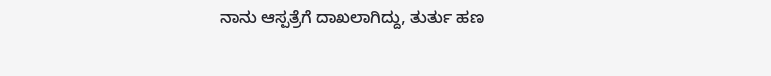ನಾನು ಆಸ್ಪತ್ರೆಗೆ ದಾಖಲಾಗಿದ್ದು, ತುರ್ತು ಹಣ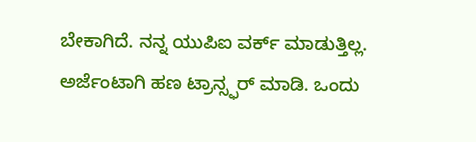ಬೇಕಾಗಿದೆ. ನನ್ನ ಯುಪಿಐ ವರ್ಕ್ ಮಾಡುತ್ತಿಲ್ಲ. ಅರ್ಜೆಂಟಾಗಿ ಹಣ ಟ್ರಾನ್ಸ್ಫರ್ ಮಾಡಿ. ಒಂದು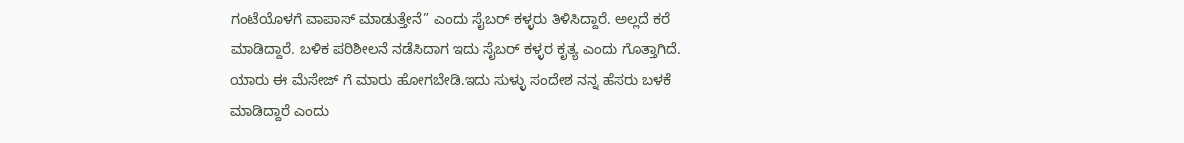ಗಂಟೆಯೊಳಗೆ ವಾಪಾಸ್ ಮಾಡುತ್ತೇನೆ” ಎಂದು ಸೈಬರ್ ಕಳ್ಳರು ತಿಳಿಸಿದ್ದಾರೆ. ಅಲ್ಲದೆ ಕರೆ ಮಾಡಿದ್ದಾರೆ. ಬಳಿಕ ಪರಿಶೀಲನೆ ನಡೆಸಿದಾಗ ಇದು ಸೈಬರ್ ಕಳ್ಳರ ಕೃತ್ಯ ಎಂದು ಗೊತ್ತಾಗಿದೆ.
ಯಾರು ಈ ಮೆಸೇಜ್ ಗೆ ಮಾರು ಹೋಗಬೇಡಿ.ಇದು ಸುಳ್ಳು ಸಂದೇಶ ನನ್ನ ಹೆಸರು ಬಳಕೆ ಮಾಡಿದ್ದಾರೆ ಎಂದು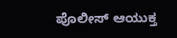ಪೊಲೀಸ್ ಆಯುಕ್ತ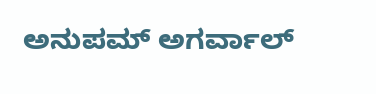ಅನುಪಮ್ ಅಗರ್ವಾಲ್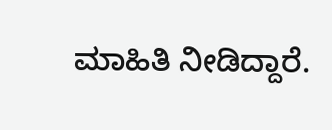ಮಾಹಿತಿ ನೀಡಿದ್ದಾರೆ.